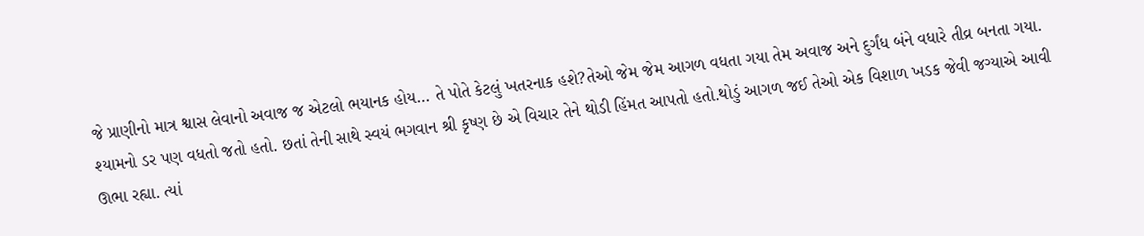જે પ્રાણીનો માત્ર શ્વાસ લેવાનો અવાજ જ એટલો ભયાનક હોય… તે પોતે કેટલું ખતરનાક હશે?તેઓ જેમ જેમ આગળ વધતા ગયા તેમ અવાજ અને દુર્ગંધ બંને વધારે તીવ્ર બનતા ગયા. શ્યામનો ડર પણ વધતો જતો હતો. છતાં તેની સાથે સ્વયં ભગવાન શ્રી કૃષ્ણ છે એ વિચાર તેને થોડી હિંમત આપતો હતો.થોડું આગળ જઈ તેઓ એક વિશાળ ખડક જેવી જગ્યાએ આવી ઊભા રહ્યા. ત્યાં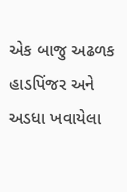એક બાજુ અઢળક હાડપિંજર અને અડધા ખવાયેલા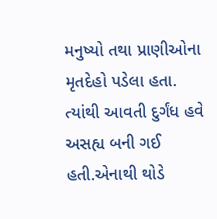મનુષ્યો તથા પ્રાણીઓના મૃતદેહો પડેલા હતા. ત્યાંથી આવતી દુર્ગંધ હવે અસહ્ય બની ગઈ હતી.એનાથી થોડે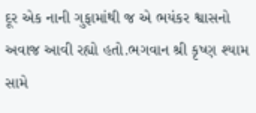દૂર એક નાની ગુફામાંથી જ એ ભયંકર શ્વાસનો અવાજ આવી રહ્યો હતો.ભગવાન શ્રી કૃષ્ણ શ્યામ સામે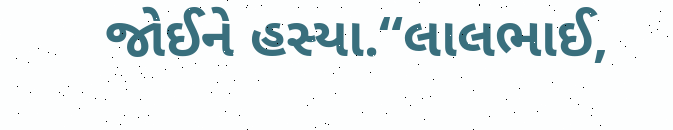જોઈને હસ્યા.“લાલભાઈ,